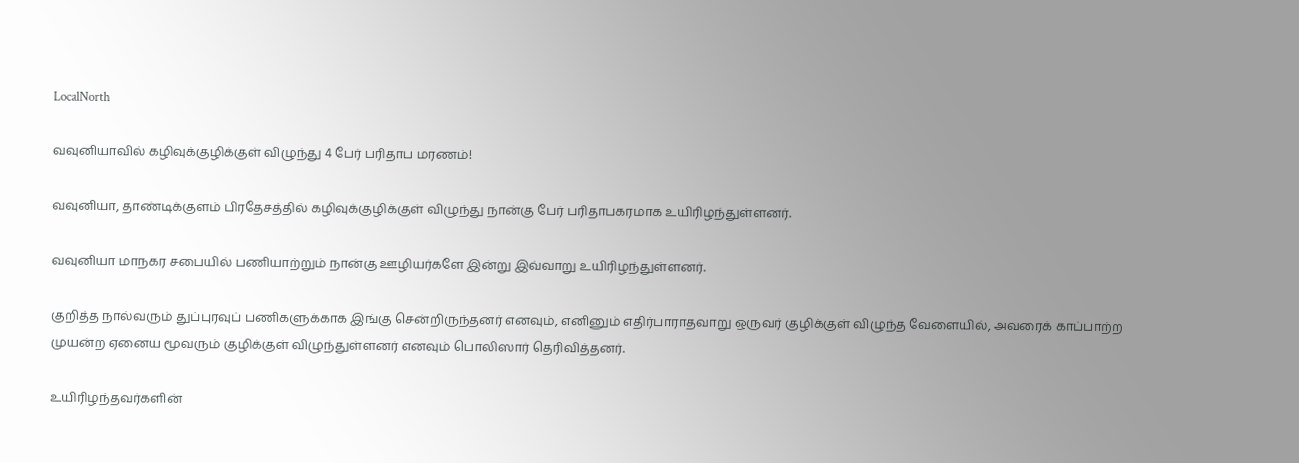LocalNorth

வவுனியாவில் கழிவுக்குழிக்குள் விழுந்து 4 பேர் பரிதாப மரணம்!

வவுனியா, தாண்டிக்குளம் பிரதேசத்தில் கழிவுக்குழிக்குள் விழுந்து நான்கு பேர் பரிதாபகரமாக உயிரிழந்துள்ளனர்.

வவுனியா மாநகர சபையில் பணியாற்றும் நான்கு ஊழியர்களே இன்று இவ்வாறு உயிரிழந்துள்ளனர்.

குறித்த நால்வரும் துப்புரவுப் பணிகளுக்காக இங்கு சென்றிருந்தனர் எனவும், எனினும் எதிர்பாராதவாறு ஒருவர் குழிக்குள் விழுந்த வேளையில், அவரைக் காப்பாற்ற முயன்ற ஏனைய மூவரும் குழிக்குள் விழுந்துள்ளனர் எனவும் பொலிஸார் தெரிவித்தனர்.

உயிரிழந்தவர்களின்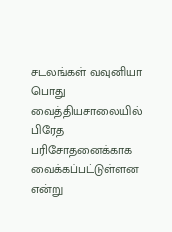சடலங்கள் வவுனியா பொது வைத்தியசாலையில் பிரேத பரிசோதனைக்காக வைக்கப்பட்டுள்ளன என்று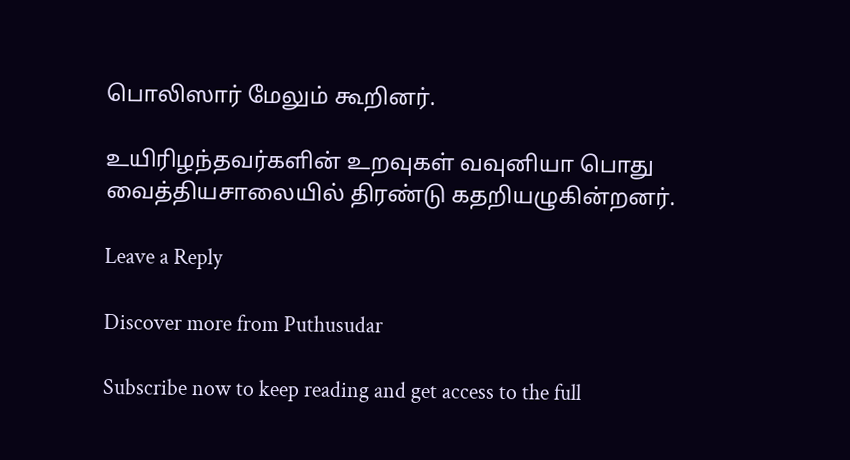பொலிஸார் மேலும் கூறினர்.

உயிரிழந்தவர்களின் உறவுகள் வவுனியா பொது வைத்தியசாலையில் திரண்டு கதறியழுகின்றனர்.

Leave a Reply

Discover more from Puthusudar

Subscribe now to keep reading and get access to the full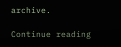archive.

Continue reading